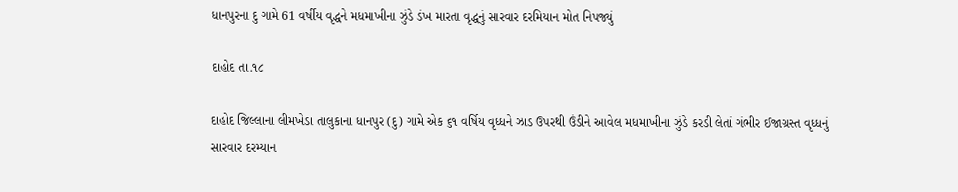ધાનપુરના દુ ગામે 61 વર્ષીય વૃદ્ધને મધમાખીના ઝુંડે ડંખ મારતા વૃદ્ધનું સારવાર દરમિયાન મોત નિપજ્યું

દાહોદ તા.૧૮

દાહોદ જિલ્લાના લીમખેડા તાલુકાના ધાનપુર (દુ) ગામે એક ૬૧ વર્ષિય વૃધ્ધને ઝાડ ઉપરથી ઉંડીને આવેલ મધમાખીના ઝુંડે કરડી લેતાં ગંભીર ઈજાગ્રસ્ત વૃધ્ધનું સારવાર દરમ્યાન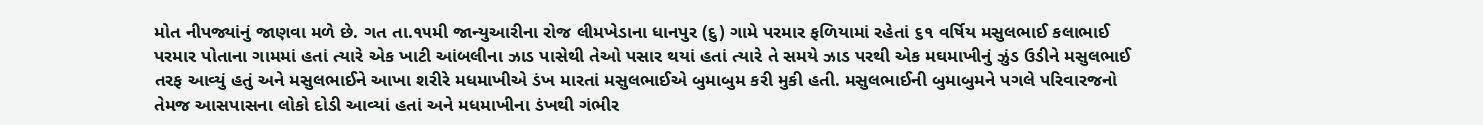મોત નીપજ્યાંનું જાણવા મળે છે. ગત તા.૧૫મી જાન્યુઆરીના રોજ લીમખેડાના ધાનપુર (દુ) ગામે પરમાર ફળિયામાં રહેતાં ૬૧ વર્ષિય મસુલભાઈ કલાભાઈ પરમાર પોતાના ગામમાં હતાં ત્યારે એક ખાટી આંબલીના ઝાડ પાસેથી તેઓ પસાર થયાં હતાં ત્યારે તે સમયે ઝાડ પરથી એક મઘમાખીનું ઝુંડ ઉડીને મસુલભાઈ તરફ આવ્યું હતું અને મસુલભાઈને આખા શરીરે મધમાખીએ ડંખ મારતાં મસુલભાઈએ બુમાબુમ કરી મુકી હતી. મસુલભાઈની બુમાબુમને પગલે પરિવારજનો તેમજ આસપાસના લોકો દોડી આવ્યાં હતાં અને મધમાખીના ડંખથી ગંભીર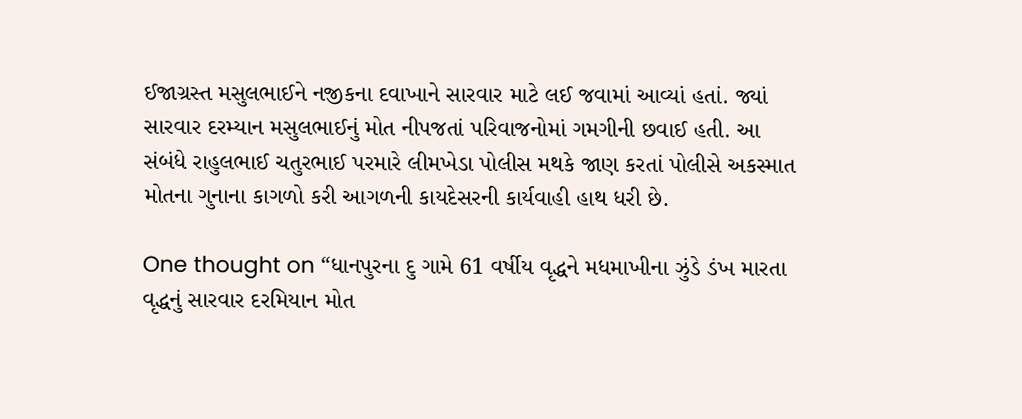ઈજાગ્રસ્ત મસુલભાઈને નજીકના દવાખાને સારવાર માટે લઈ જવામાં આવ્યાં હતાં. જ્યાં સારવાર દરમ્યાન મસુલભાઈનું મોત નીપજતાં પરિવાજનોમાં ગમગીની છવાઈ હતી. આ સંબંધે રાહુલભાઈ ચતુરભાઈ પરમારે લીમખેડા પોલીસ મથકે જાણ કરતાં પોલીસે અકસ્માત મોતના ગુનાના કાગળો કરી આગળની કાયદેસરની કાર્યવાહી હાથ ધરી છે.

One thought on “ધાનપુરના દુ ગામે 61 વર્ષીય વૃદ્ધને મધમાખીના ઝુંડે ડંખ મારતા વૃદ્ધનું સારવાર દરમિયાન મોત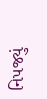નિપજ્યું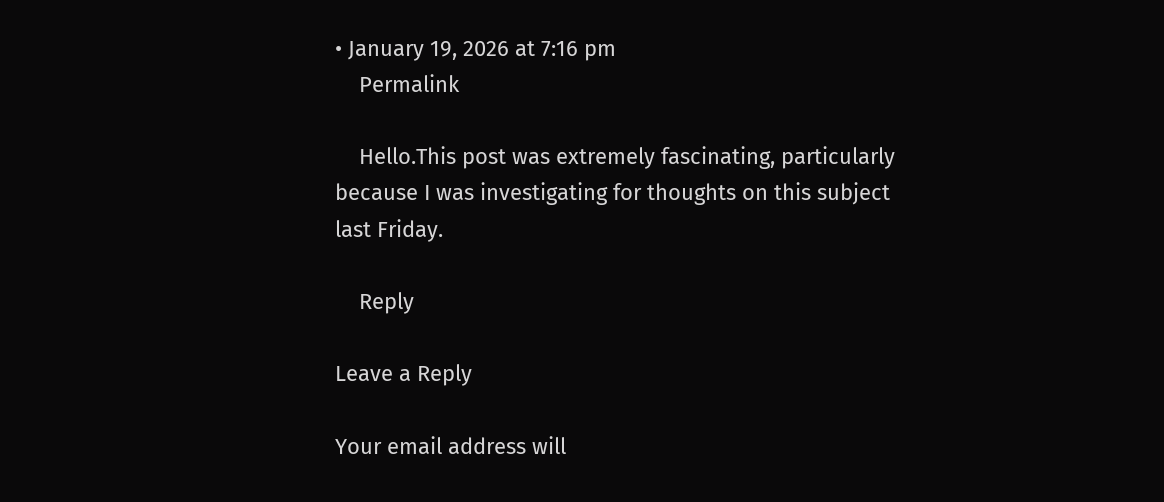• January 19, 2026 at 7:16 pm
    Permalink

    Hello.This post was extremely fascinating, particularly because I was investigating for thoughts on this subject last Friday.

    Reply

Leave a Reply

Your email address will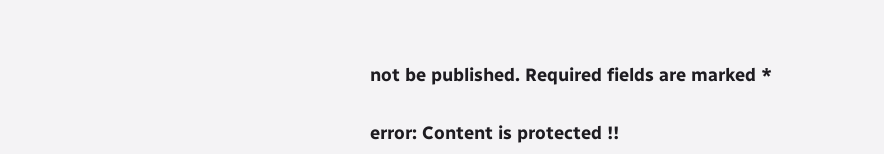not be published. Required fields are marked *

error: Content is protected !!